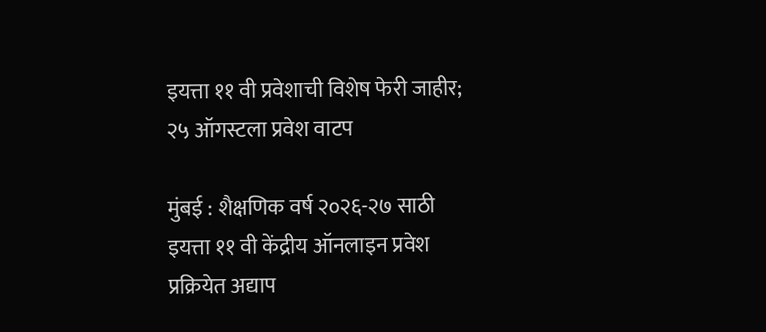इयत्ता ११ वी प्रवेशाची विशेष फेरी जाहीर; २५ ऑगस्टला प्रवेश वाटप

मुंबई : शैक्षणिक वर्ष २०२६-२७ साठी इयत्ता ११ वी केंद्रीय ऑनलाइन प्रवेश प्रक्रियेत अद्याप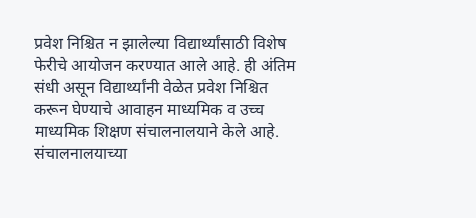प्रवेश निश्चित न झालेल्या विद्यार्थ्यांसाठी विशेष फेरीचे आयोजन करण्यात आले आहे. ही अंतिम संधी असून विद्यार्थ्यांनी वेळेत प्रवेश निश्चित करून घेण्याचे आवाहन माध्यमिक व उच्च माध्यमिक शिक्षण संचालनालयाने केले आहे. संचालनालयाच्या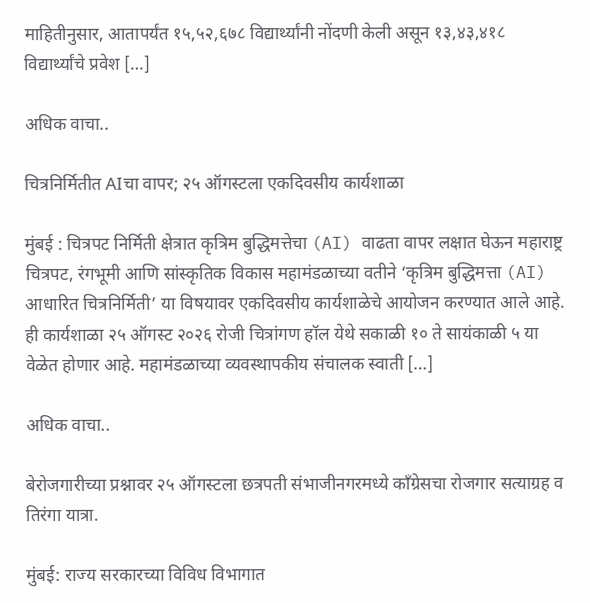माहितीनुसार, आतापर्यंत १५,५२,६७८ विद्यार्थ्यांनी नोंदणी केली असून १३,४३,४१८ विद्यार्थ्यांचे प्रवेश […]

अधिक वाचा..

चित्रनिर्मितीत AIचा वापर; २५ ऑगस्टला एकदिवसीय कार्यशाळा

मुंबई : चित्रपट निर्मिती क्षेत्रात कृत्रिम बुद्धिमत्तेचा (AI) वाढता वापर लक्षात घेऊन महाराष्ट्र चित्रपट, रंगभूमी आणि सांस्कृतिक विकास महामंडळाच्या वतीने ‘कृत्रिम बुद्धिमत्ता (AI) आधारित चित्रनिर्मिती’ या विषयावर एकदिवसीय कार्यशाळेचे आयोजन करण्यात आले आहे. ही कार्यशाळा २५ ऑगस्ट २०२६ रोजी चित्रांगण हॉल येथे सकाळी १० ते सायंकाळी ५ या वेळेत होणार आहे. महामंडळाच्या व्यवस्थापकीय संचालक स्वाती […]

अधिक वाचा..

बेरोजगारीच्या प्रश्नावर २५ ऑगस्टला छत्रपती संभाजीनगरमध्ये काँग्रेसचा रोजगार सत्याग्रह व तिरंगा यात्रा.

मुंबई: राज्य सरकारच्या विविध विभागात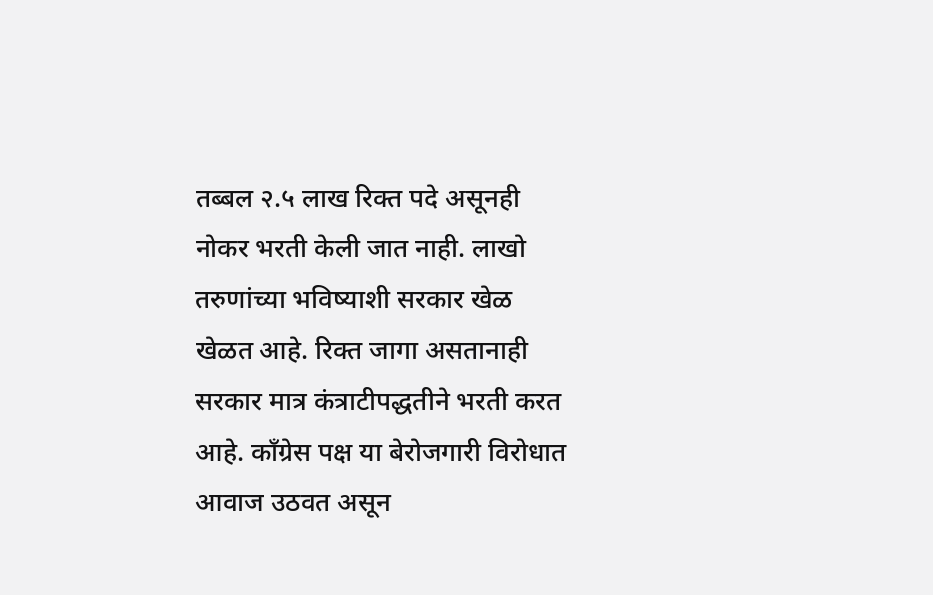तब्बल २.५ लाख रिक्त पदे असूनही नोकर भरती केली जात नाही. लाखो तरुणांच्या भविष्याशी सरकार खेळ खेळत आहे. रिक्त जागा असतानाही सरकार मात्र कंत्राटीपद्धतीने भरती करत आहे. काँग्रेस पक्ष या बेरोजगारी विरोधात आवाज उठवत असून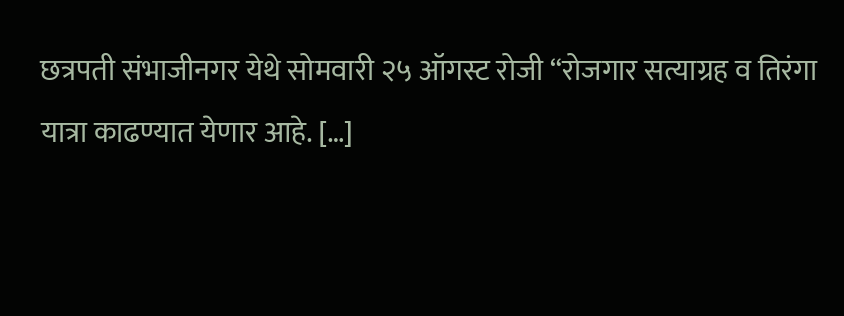छत्रपती संभाजीनगर येथे सोमवारी २५ ऑगस्ट रोजी “रोजगार सत्याग्रह व तिरंगा यात्रा काढण्यात येणार आहे. […]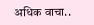अधिक वाचा..